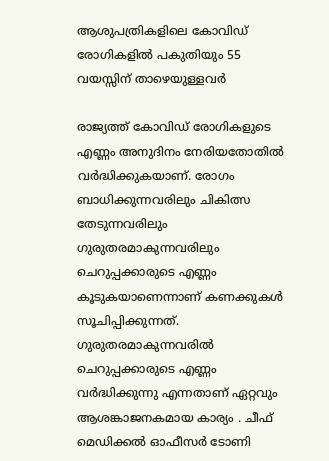ആശുപത്രികളിലെ കോവിഡ് രോഗികളില്‍ പകുതിയും 55 വയസ്സിന് താഴെയുള്ളവര്‍

രാജ്യത്ത് കോവിഡ് രോഗികളുടെ എണ്ണം അനുദിനം നേരിയതോതില്‍ വര്‍ദ്ധിക്കുകയാണ്. രോഗം ബാധിക്കുന്നവരിലും ചികിത്സ തേടുന്നവരിലും ഗുരുതരമാകുന്നവരിലും ചെറുപ്പക്കാരുടെ എണ്ണം കൂടുകയാണെന്നാണ് കണക്കുകള്‍ സൂചിപ്പിക്കുന്നത്. ഗുരുതരമാകുന്നവരില്‍ ചെറുപ്പക്കാരുടെ എണ്ണം വര്‍ദ്ധിക്കുന്നു എന്നതാണ് ഏറ്റവും ആശങ്കാജനകമായ കാര്യം . ചീഫ് മെഡിക്കല്‍ ഓഫീസര്‍ ടോണി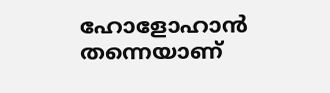ഹോളോഹാന്‍ തന്നെയാണ്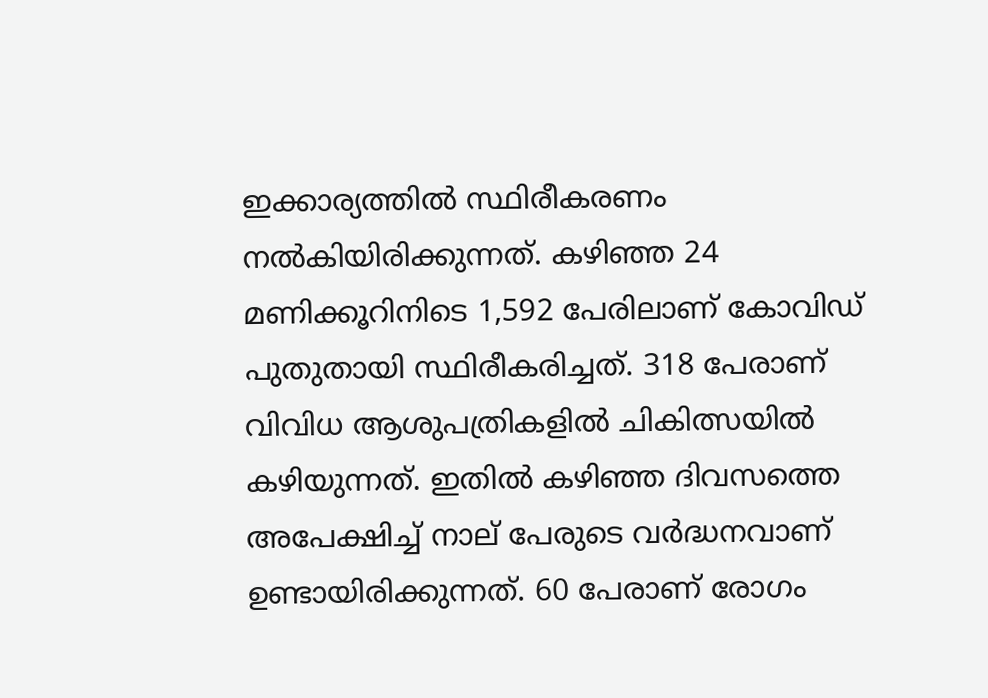ഇക്കാര്യത്തില്‍ സ്ഥിരീകരണം നല്‍കിയിരിക്കുന്നത്. കഴിഞ്ഞ 24 മണിക്കൂറിനിടെ 1,592 പേരിലാണ് കോവിഡ് പുതുതായി സ്ഥിരീകരിച്ചത്. 318 പേരാണ് വിവിധ ആശുപത്രികളില്‍ ചികിത്സയില്‍ കഴിയുന്നത്. ഇതില്‍ കഴിഞ്ഞ ദിവസത്തെ അപേക്ഷിച്ച് നാല് പേരുടെ വര്‍ദ്ധനവാണ് ഉണ്ടായിരിക്കുന്നത്. 60 പേരാണ് രോഗം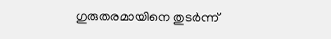ഗുരുതരമായിനെ തുടര്‍ന്ന്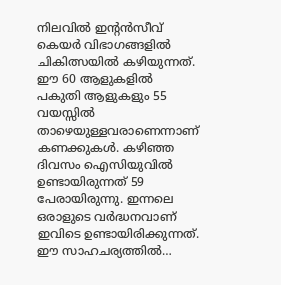നിലവില്‍ ഇന്റന്‍സീവ് കെയര്‍ വിഭാഗങ്ങളില്‍ ചികിത്സയില്‍ കഴിയുന്നത്. ഈ 60 ആളുകളില്‍ പകുതി ആളുകളും 55 വയസ്സില്‍ താഴെയുള്ളവരാണെന്നാണ് കണക്കുകള്‍. കഴിഞ്ഞ ദിവസം ഐസിയുവില്‍ ഉണ്ടായിരുന്നത് 59 പേരായിരുന്നു. ഇന്നലെ ഒരാളുടെ വര്‍ദ്ധനവാണ് ഇവിടെ ഉണ്ടായിരിക്കുന്നത്. ഈ സാഹചര്യത്തില്‍…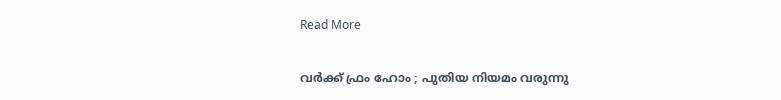Read More

വര്‍ക്ക് ഫ്രം ഹോം ; പുതിയ നിയമം വരുന്നു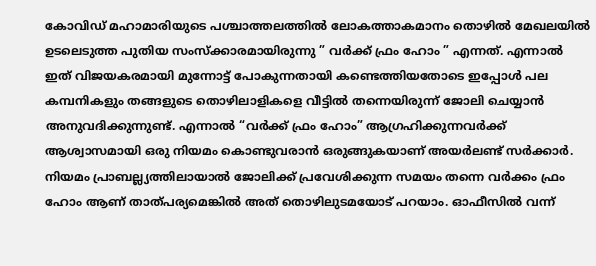കോവിഡ് മഹാമാരിയുടെ പശ്ചാത്തലത്തില്‍ ലോകത്താകമാനം തൊഴില്‍ മേഖലയില്‍ ഉടലെടുത്ത പുതിയ സംസ്‌ക്കാരമായിരുന്നു ” വര്‍ക്ക് ഫ്രം ഹോം ” എന്നത്. എന്നാല്‍ ഇത് വിജയകരമായി മുന്നോട്ട് പോകുന്നതായി കണ്ടെത്തിയതോടെ ഇപ്പോള്‍ പല കമ്പനികളും തങ്ങളുടെ തൊഴിലാളികളെ വീട്ടില്‍ തന്നെയിരുന്ന് ജോലി ചെയ്യാന്‍ അനുവദിക്കുന്നുണ്ട്. എന്നാല്‍ “വര്‍ക്ക് ഫ്രം ഹോം” ആഗ്രഹിക്കുന്നവര്‍ക്ക് ആശ്വാസമായി ഒരു നിയമം കൊണ്ടുവരാന്‍ ഒരുങ്ങുകയാണ് അയര്‍ലണ്ട് സര്‍ക്കാര്‍. നിയമം പ്രാബല്ല്യത്തിലായാല്‍ ജോലിക്ക് പ്രവേശിക്കുന്ന സമയം തന്നെ വര്‍ക്കം ഫ്രം ഹോം ആണ് താത്പര്യമെങ്കില്‍ അത് തൊഴിലുടമയോട് പറയാം. ഓഫീസില്‍ വന്ന്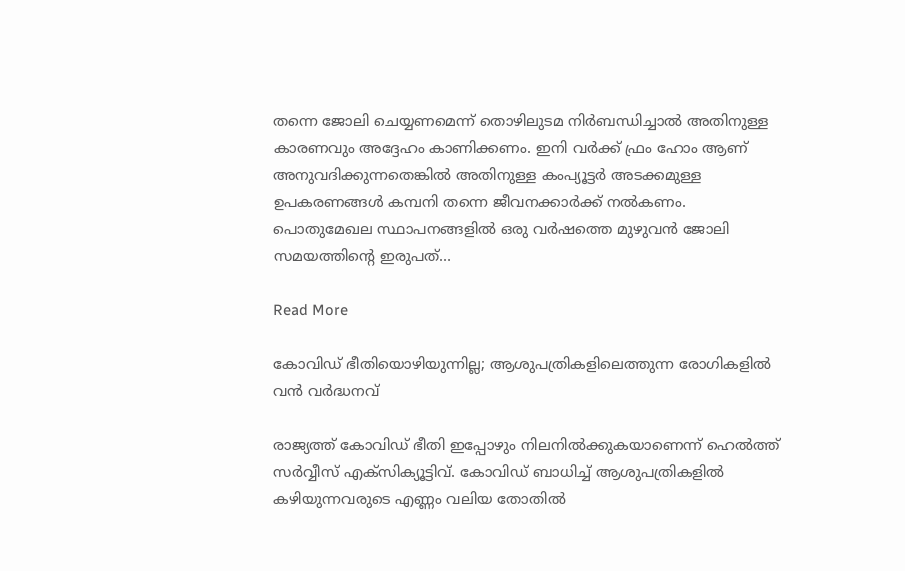തന്നെ ജോലി ചെയ്യണമെന്ന് തൊഴിലുടമ നിര്‍ബന്ധിച്ചാല്‍ അതിനുള്ള കാരണവും അദ്ദേഹം കാണിക്കണം. ഇനി വര്‍ക്ക് ഫ്രം ഹോം ആണ് അനുവദിക്കുന്നതെങ്കില്‍ അതിനുള്ള കംപ്യൂട്ടര്‍ അടക്കമുള്ള ഉപകരണങ്ങള്‍ കമ്പനി തന്നെ ജീവനക്കാര്‍ക്ക് നല്‍കണം. പൊതുമേഖല സ്ഥാപനങ്ങളില്‍ ഒരു വര്‍ഷത്തെ മുഴുവന്‍ ജോലി സമയത്തിന്റെ ഇരുപത്…

Read More

കോവിഡ് ഭീതിയൊഴിയുന്നില്ല; ആശുപത്രികളിലെത്തുന്ന രോഗികളില്‍ വന്‍ വര്‍ദ്ധനവ്

രാജ്യത്ത് കോവിഡ് ഭീതി ഇപ്പോഴും നിലനില്‍ക്കുകയാണെന്ന് ഹെല്‍ത്ത് സര്‍വ്വീസ് എക്‌സിക്യൂട്ടിവ്. കോവിഡ് ബാധിച്ച് ആശുപത്രികളില്‍ കഴിയുന്നവരുടെ എണ്ണം വലിയ തോതില്‍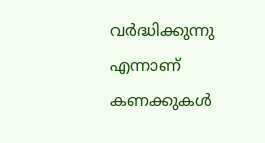വര്‍ദ്ധിക്കുന്നു എന്നാണ് കണക്കുകള്‍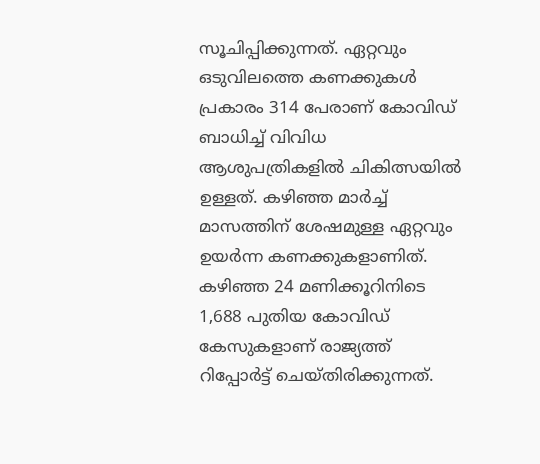സൂചിപ്പിക്കുന്നത്. ഏറ്റവും ഒടുവിലത്തെ കണക്കുകള്‍ പ്രകാരം 314 പേരാണ് കോവിഡ് ബാധിച്ച് വിവിധ ആശുപത്രികളില്‍ ചികിത്സയില്‍ ഉള്ളത്. കഴിഞ്ഞ മാര്‍ച്ച് മാസത്തിന് ശേഷമുള്ള ഏറ്റവും ഉയര്‍ന്ന കണക്കുകളാണിത്. കഴിഞ്ഞ 24 മണിക്കൂറിനിടെ 1,688 പുതിയ കോവിഡ് കേസുകളാണ് രാജ്യത്ത് റിപ്പോര്‍ട്ട് ചെയ്തിരിക്കുന്നത്.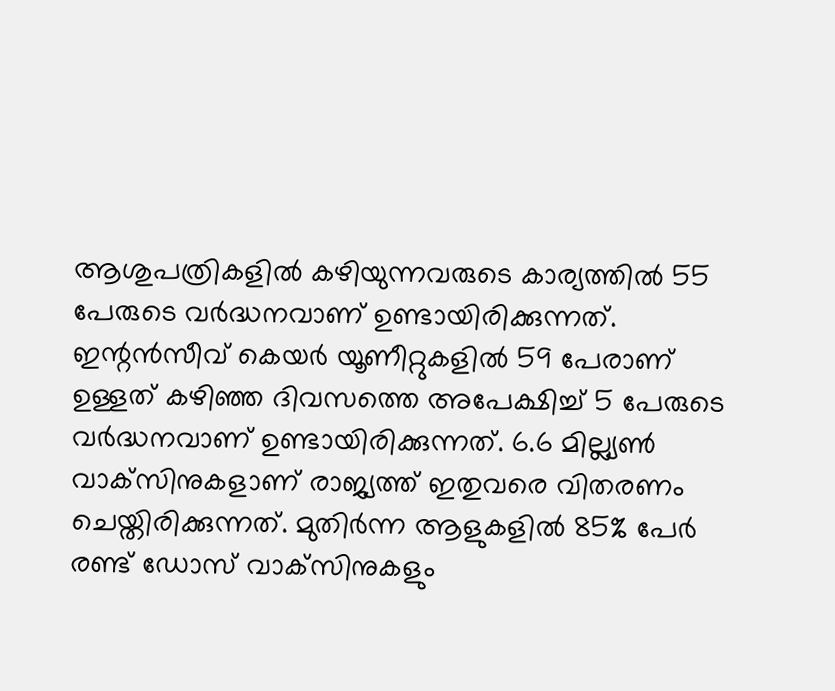ആശുപത്രികളില്‍ കഴിയുന്നവരുടെ കാര്യത്തില്‍ 55 പേരുടെ വര്‍ദ്ധനവാണ് ഉണ്ടായിരിക്കുന്നത്. ഇന്റന്‍സീവ് കെയര്‍ യൂണീറ്റുകളില്‍ 59 പേരാണ് ഉള്ളത് കഴിഞ്ഞ ദിവസത്തെ അപേക്ഷിച്ച് 5 പേരുടെ വര്‍ദ്ധനവാണ് ഉണ്ടായിരിക്കുന്നത്. 6.6 മില്ല്യണ്‍ വാക്‌സിനുകളാണ് രാജ്യത്ത് ഇതുവരെ വിതരണം ചെയ്തിരിക്കുന്നത്. മുതിര്‍ന്ന ആളുകളില്‍ 85% പേര്‍ രണ്ട് ഡോസ് വാക്‌സിനുകളും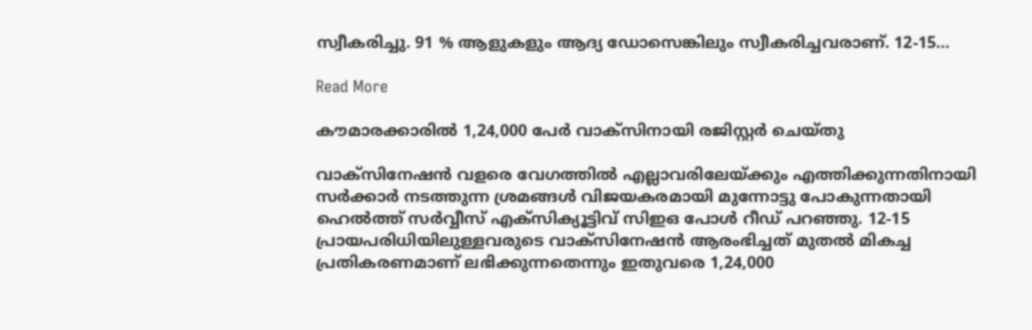സ്വീകരിച്ചു. 91 % ആളുകളും ആദ്യ ഡോസെങ്കിലും സ്വീകരിച്ചവരാണ്. 12-15…

Read More

കൗമാരക്കാരില്‍ 1,24,000 പേര്‍ വാക്‌സിനായി രജിസ്റ്റര്‍ ചെയ്തു

വാക്‌സിനേഷന്‍ വളരെ വേഗത്തില്‍ എല്ലാവരിലേയ്ക്കും എത്തിക്കുന്നതിനായി സര്‍ക്കാര്‍ നടത്തുന്ന ശ്രമങ്ങള്‍ വിജയകരമായി മുന്നോട്ടു പോകുന്നതായി ഹെല്‍ത്ത് സര്‍വ്വീസ് എക്‌സിക്യൂട്ടിവ് സിഇഒ പോള്‍ റീഡ് പറഞ്ഞു. 12-15 പ്രായപരിധിയിലുള്ളവരുടെ വാക്‌സിനേഷന്‍ ആരംഭിച്ചത് മുതല്‍ മികച്ച പ്രതികരണമാണ് ലഭിക്കുന്നതെന്നും ഇതുവരെ 1,24,000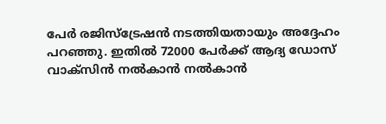പേര്‍ രജിസ്‌ട്രേഷന്‍ നടത്തിയതായും അദ്ദേഹം പറഞ്ഞു. ഇതില്‍ 72000 പേര്‍ക്ക് ആദ്യ ഡോസ് വാക്‌സിന്‍ നല്‍കാന്‍ നല്‍കാന്‍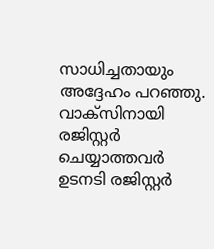സാധിച്ചതായും അദ്ദേഹം പറഞ്ഞു. വാക്‌സിനായി രജിസ്റ്റര്‍ ചെയ്യാത്തവര്‍ ഉടനടി രജിസ്റ്റര്‍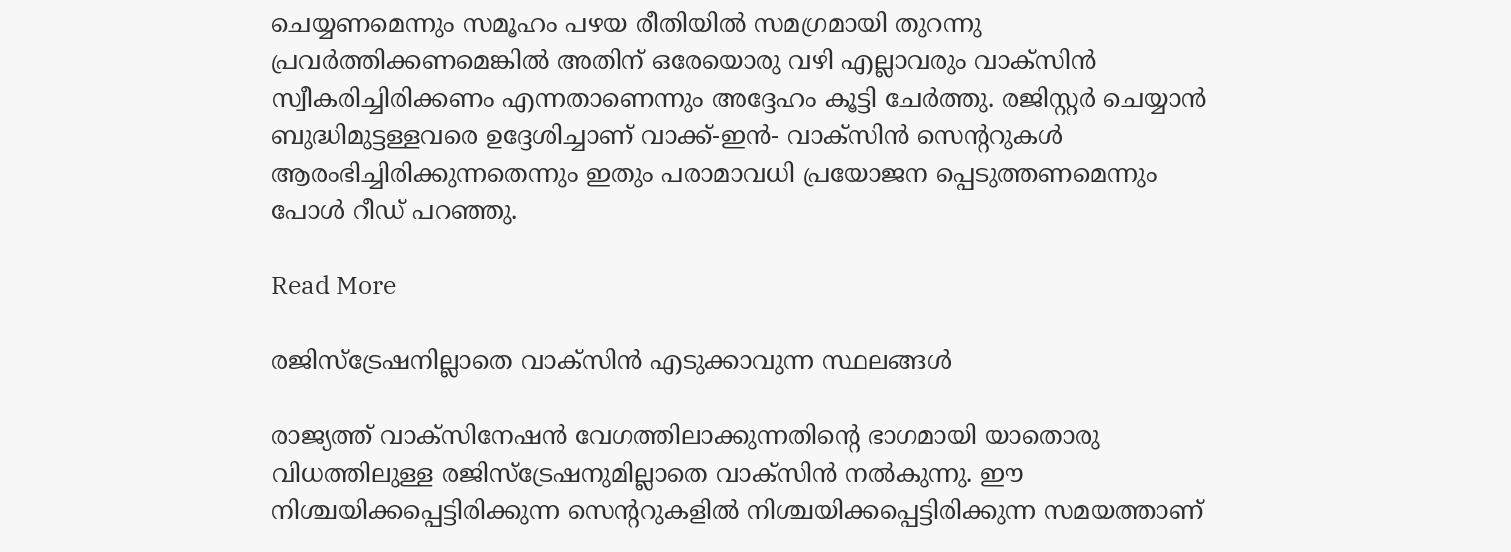ചെയ്യണമെന്നും സമൂഹം പഴയ രീതിയില്‍ സമഗ്രമായി തുറന്നു പ്രവര്‍ത്തിക്കണമെങ്കില്‍ അതിന് ഒരേയൊരു വഴി എല്ലാവരും വാക്‌സിന്‍ സ്വീകരിച്ചിരിക്കണം എന്നതാണെന്നും അദ്ദേഹം കൂട്ടി ചേര്‍ത്തു. രജിസ്റ്റര്‍ ചെയ്യാന്‍ ബുദ്ധിമുട്ടള്ളവരെ ഉദ്ദേശിച്ചാണ് വാക്ക്-ഇന്‍- വാക്‌സിന്‍ സെന്ററുകള്‍ ആരംഭിച്ചിരിക്കുന്നതെന്നും ഇതും പരാമാവധി പ്രയോജന പ്പെടുത്തണമെന്നും പോള്‍ റീഡ് പറഞ്ഞു.

Read More

രജിസ്ട്രേഷനില്ലാതെ വാക്സിന്‍ എടുക്കാവുന്ന സ്ഥലങ്ങള്‍

രാജ്യത്ത് വാക്സിനേഷന്‍ വേഗത്തിലാക്കുന്നതിന്റെ ഭാഗമായി യാതൊരു വിധത്തിലുള്ള രജിസ്ട്രേഷനുമില്ലാതെ വാക്സിന്‍ നല്‍കുന്നു. ഈ നിശ്ചയിക്കപ്പെട്ടിരിക്കുന്ന സെന്ററുകളില്‍ നിശ്ചയിക്കപ്പെട്ടിരിക്കുന്ന സമയത്താണ്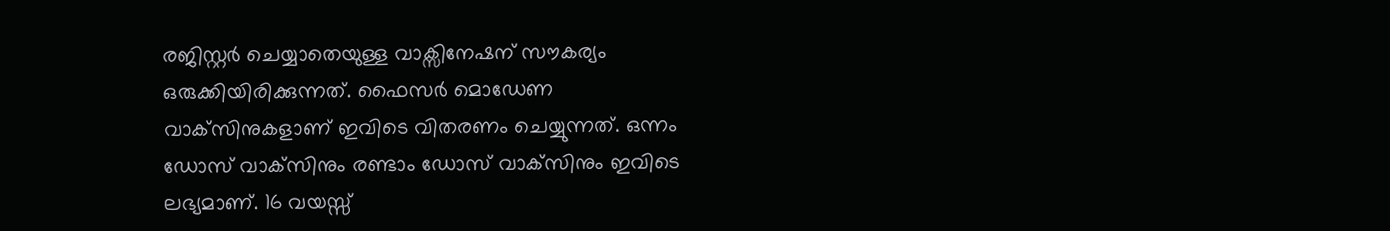രജിസ്റ്റര്‍ ചെയ്യാതെയുള്ള വാക്സിനേഷന് സൗകര്യം ഒരുക്കിയിരിക്കുന്നത്. ഫൈസര്‍ മൊഡേണ വാക്‌സിനുകളാണ് ഇവിടെ വിതരണം ചെയ്യുന്നത്. ഒന്നം ഡോസ് വാക്‌സിനും രണ്ടാം ഡോസ് വാക്‌സിനും ഇവിടെ ലഭ്യമാണ്. 16 വയസ്സ്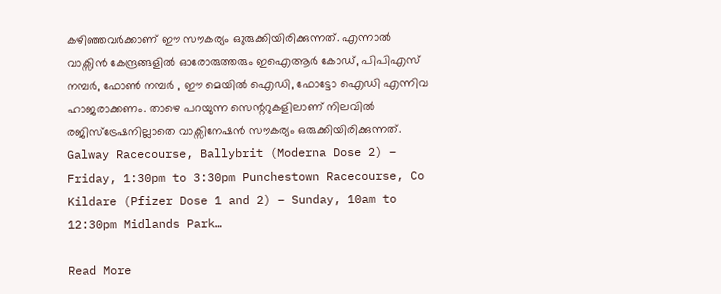കഴിഞ്ഞവര്‍ക്കാണ് ഈ സൗകര്യം ഒുരുക്കിയിരിക്കുന്നത്. എന്നാല്‍ വാക്സിന്‍ കേന്ദ്രങ്ങളില്‍ ഓരോരുത്തരും ഇഐആര്‍ കോഡ്, പിപിഎസ് നമ്പര്‍, ഫോണ്‍ നമ്പര്‍ , ഈ മെയില്‍ ഐഡി, ഫോട്ടോ ഐഡി എന്നിവ ഹാജരാക്കണം. താഴെ പറയുന്ന സെന്ററുകളിലാണ് നിലവില്‍ രജിസ്ട്രേഷനില്ലാതെ വാക്സിനേഷന്‍ സൗകര്യം ഒരുക്കിയിരിക്കുന്നത്. Galway Racecourse, Ballybrit (Moderna Dose 2) – Friday, 1:30pm to 3:30pm Punchestown Racecourse, Co Kildare (Pfizer Dose 1 and 2) – Sunday, 10am to 12:30pm Midlands Park…

Read More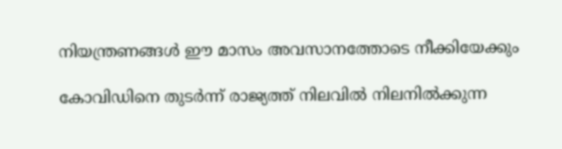നിയന്ത്രണങ്ങള്‍ ഈ മാസം അവസാനത്തോടെ നീക്കിയേക്കും

കോവിഡിനെ തുടര്‍ന്ന് രാജ്യത്ത് നിലവില്‍ നിലനില്‍ക്കുന്ന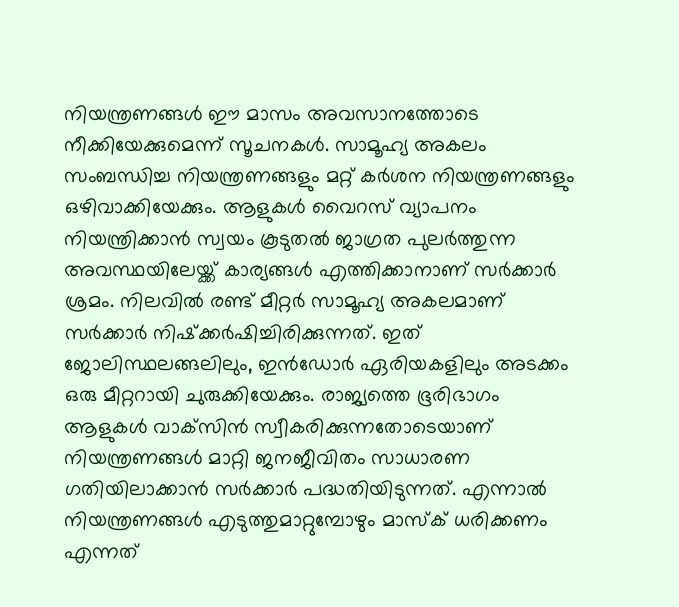നിയന്ത്രണങ്ങള്‍ ഈ മാസം അവസാനത്തോടെ നീക്കിയേക്കുമെന്ന് സൂചനകള്‍. സാമൂഹ്യ അകലം സംബന്ധിച്ച നിയന്ത്രണങ്ങളും മറ്റ് കര്‍ശന നിയന്ത്രണങ്ങളും ഒഴിവാക്കിയേക്കും. ആളുകള്‍ വൈറസ് വ്യാപനം നിയന്ത്രിക്കാന്‍ സ്വയം കൂടുതല്‍ ജാഗ്രത പുലര്‍ത്തുന്ന അവസ്ഥയിലേയ്ക്ക് കാര്യങ്ങള്‍ എത്തിക്കാനാണ് സര്‍ക്കാര്‍ ശ്രമം. നിലവില്‍ രണ്ട് മീറ്റര്‍ സാമൂഹ്യ അകലമാണ് സര്‍ക്കാര്‍ നിഷ്‌ക്കര്‍ഷിച്ചിരിക്കുന്നത്. ഇത് ജോലിസ്ഥലങ്ങലിലും, ഇന്‍ഡോര്‍ ഏരിയകളിലും അടക്കം ഒരു മീറ്ററായി ചുരുക്കിയേക്കും. രാജ്യത്തെ ഭൂരിഭാഗം ആളുകള്‍ വാക്‌സിന്‍ സ്വീകരിക്കുന്നതോടെയാണ് നിയന്ത്രണങ്ങള്‍ മാറ്റി ജനജീവിതം സാധാരണ ഗതിയിലാക്കാന്‍ സര്‍ക്കാര്‍ പദ്ധതിയിടുന്നത്. എന്നാല്‍ നിയന്ത്രണങ്ങള്‍ എടുത്തുമാറ്റുമ്പോഴും മാസ്‌ക് ധരിക്കണം എന്നത്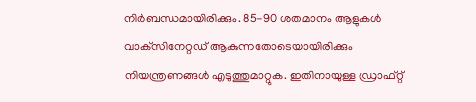നിര്‍ബന്ധമായിരിക്കും. 85-90 ശതമാനം ആളുകള്‍ വാക്‌സിനേറ്റഡ് ആകുന്നതോടെയായിരിക്കും നിയന്ത്രണങ്ങള്‍ എടുത്തുമാറ്റുക. ഇതിനായുള്ള ഡ്രാഫ്റ്റ്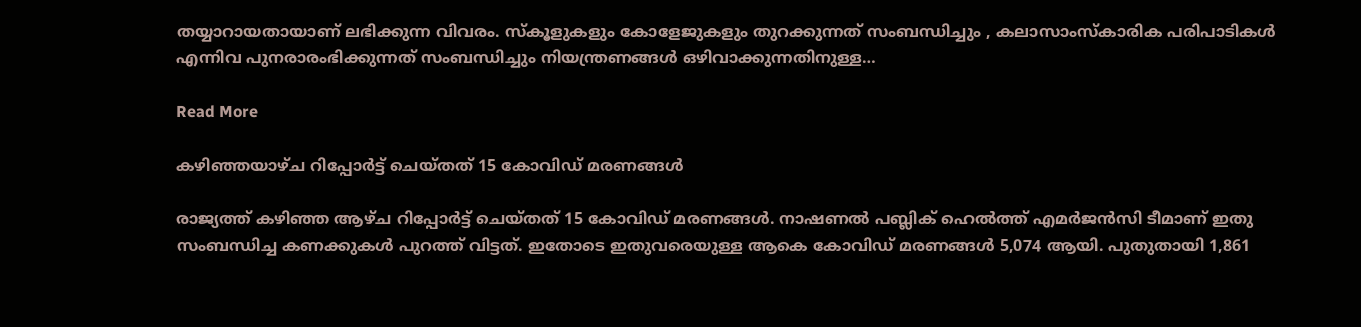തയ്യാറായതായാണ് ലഭിക്കുന്ന വിവരം. സ്‌കൂളുകളും കോളേജുകളും തുറക്കുന്നത് സംബന്ധിച്ചും , കലാസാംസ്‌കാരിക പരിപാടികള്‍ എന്നിവ പുനരാരംഭിക്കുന്നത് സംബന്ധിച്ചും നിയന്ത്രണങ്ങള്‍ ഒഴിവാക്കുന്നതിനുള്ള…

Read More

കഴിഞ്ഞയാഴ്ച റിപ്പോര്‍ട്ട് ചെയ്തത് 15 കോവിഡ് മരണങ്ങള്‍

രാജ്യത്ത് കഴിഞ്ഞ ആഴ്ച റിപ്പോര്‍ട്ട് ചെയ്തത് 15 കോവിഡ് മരണങ്ങള്‍. നാഷണല്‍ പബ്ലിക് ഹെല്‍ത്ത് എമര്‍ജന്‍സി ടീമാണ് ഇതു സംബന്ധിച്ച കണക്കുകള്‍ പുറത്ത് വിട്ടത്. ഇതോടെ ഇതുവരെയുള്ള ആകെ കോവിഡ് മരണങ്ങള്‍ 5,074 ആയി. പുതുതായി 1,861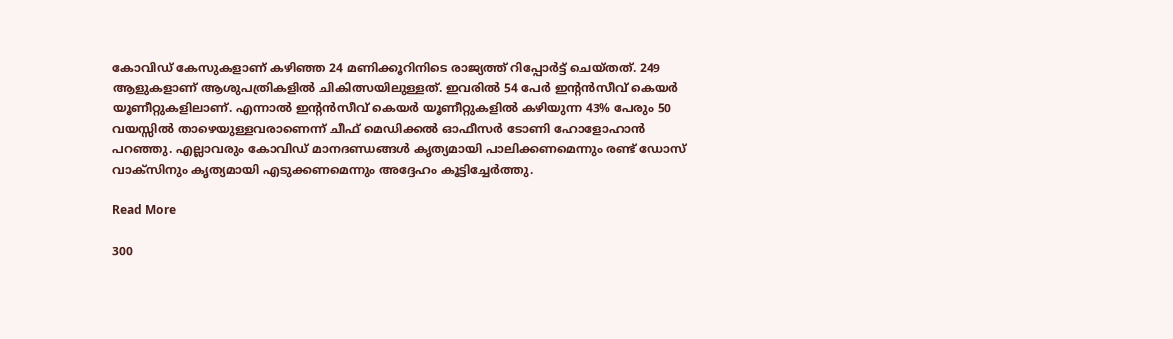കോവിഡ് കേസുകളാണ് കഴിഞ്ഞ 24 മണിക്കൂറിനിടെ രാജ്യത്ത് റിപ്പോര്‍ട്ട് ചെയ്തത്. 249 ആളുകളാണ് ആശുപത്രികളില്‍ ചികിത്സയിലുള്ളത്. ഇവരില്‍ 54 പേര്‍ ഇന്റന്‍സീവ് കെയര്‍ യൂണീറ്റുകളിലാണ്. എന്നാല്‍ ഇന്റന്‍സീവ് കെയര്‍ യൂണീറ്റുകളില്‍ കഴിയുന്ന 43% പേരും 50 വയസ്സില്‍ താഴെയുള്ളവരാണെന്ന് ചീഫ് മെഡിക്കല്‍ ഓഫീസര്‍ ടോണി ഹോളോഹാന്‍ പറഞ്ഞു. എല്ലാവരും കോവിഡ് മാനദണ്ഡങ്ങള്‍ കൃത്യമായി പാലിക്കണമെന്നും രണ്ട് ഡോസ് വാക്‌സിനും കൃത്യമായി എടുക്കണമെന്നും അദ്ദേഹം കൂട്ടിച്ചേര്‍ത്തു.

Read More

300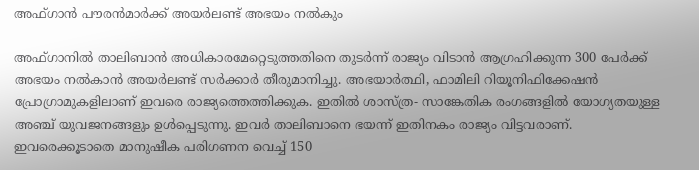അഫ്ഗാന്‍ പൗരന്‍മാര്‍ക്ക് അയര്‍ലണ്ട് അഭയം നല്‍കും

അഫ്ഗാനില്‍ താലിബാന്‍ അധികാരമേറ്റെടുത്തതിനെ തുടര്‍ന്ന് രാജ്യം വിടാന്‍ ആഗ്രഹിക്കുന്ന 300 പേര്‍ക്ക് അഭയം നല്‍കാന്‍ അയര്‍ലണ്ട് സര്‍ക്കാര്‍ തീരുമാനിച്ചു. അഭയാര്‍ത്ഥി, ഫാമിലി റിയൂനിഫിക്കേഷന്‍ പ്രോഗ്രാമുകളിലാണ് ഇവരെ രാജ്യത്തെത്തിക്കുക. ഇതില്‍ ശാസ്ത്ര- സാങ്കേതിക രംഗങ്ങളില്‍ യോഗ്യതയുള്ള അഞ്ച് യുവജനങ്ങളും ഉള്‍പ്പെടുന്നു. ഇവര്‍ താലിബാനെ ഭയന്ന് ഇതിനകം രാജ്യം വിട്ടവരാണ്. ഇവരെക്കൂടാതെ മാനുഷീക പരിഗണന വെച്ച് 150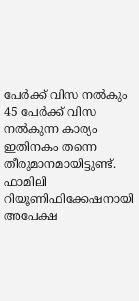പേര്‍ക്ക് വിസ നല്‍കും 45 പേര്‍ക്ക് വിസ നല്‍കുന്ന കാര്യം ഇതിനകം തന്നെ തീരുമാനമായിട്ടുണ്ട്. ഫാമിലി റിയൂണിഫിക്കേഷനായി അപേക്ഷ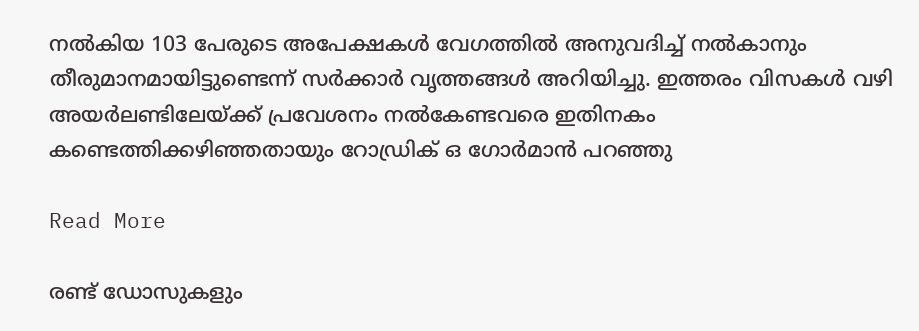നല്‍കിയ 103 പേരുടെ അപേക്ഷകള്‍ വേഗത്തില്‍ അനുവദിച്ച് നല്‍കാനും തീരുമാനമായിട്ടുണ്ടെന്ന് സര്‍ക്കാര്‍ വൃത്തങ്ങള്‍ അറിയിച്ചു. ഇത്തരം വിസകള്‍ വഴി അയര്‍ലണ്ടിലേയ്ക്ക് പ്രവേശനം നല്‍കേണ്ടവരെ ഇതിനകം കണ്ടെത്തിക്കഴിഞ്ഞതായും റോഡ്രിക് ഒ ഗോര്‍മാന്‍ പറഞ്ഞു

Read More

രണ്ട് ഡോസുകളും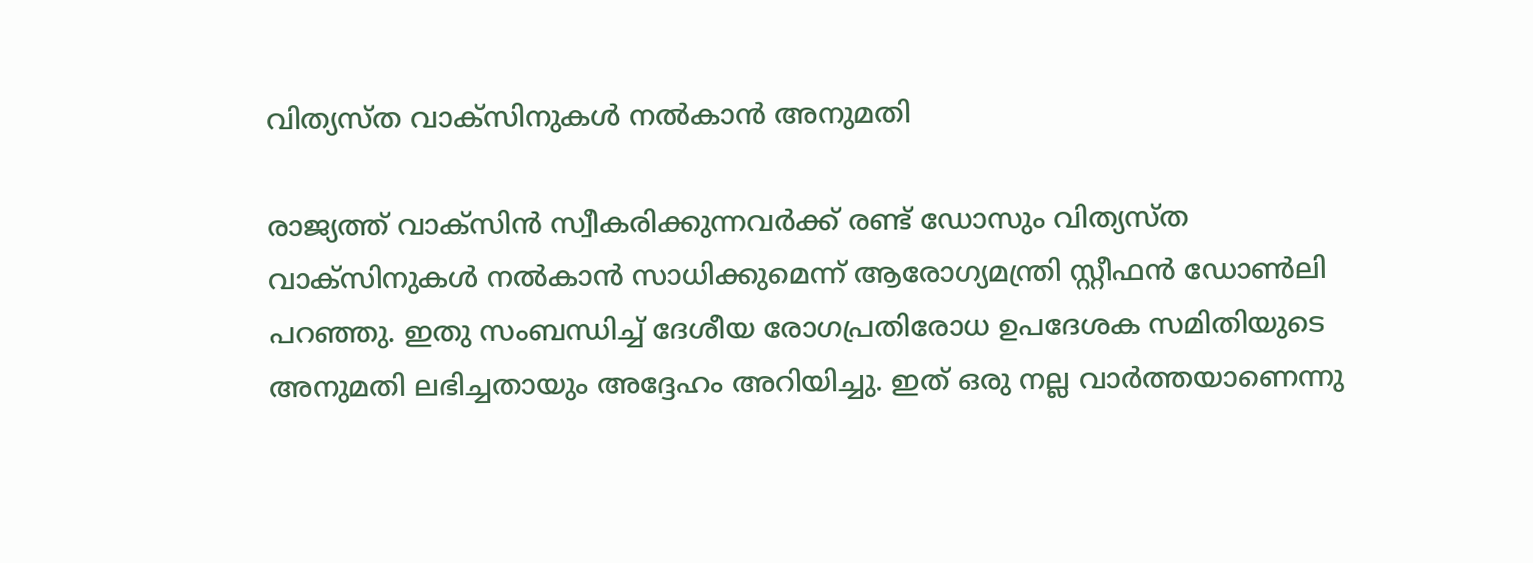വിത്യസ്ത വാക്‌സിനുകള്‍ നല്‍കാന്‍ അനുമതി

രാജ്യത്ത് വാക്‌സിന്‍ സ്വീകരിക്കുന്നവര്‍ക്ക് രണ്ട് ഡോസും വിത്യസ്ത വാക്‌സിനുകള്‍ നല്‍കാന്‍ സാധിക്കുമെന്ന് ആരോഗ്യമന്ത്രി സ്റ്റീഫന്‍ ഡോണ്‍ലി പറഞ്ഞു. ഇതു സംബന്ധിച്ച് ദേശീയ രോഗപ്രതിരോധ ഉപദേശക സമിതിയുടെ അനുമതി ലഭിച്ചതായും അദ്ദേഹം അറിയിച്ചു. ഇത് ഒരു നല്ല വാര്‍ത്തയാണെന്നു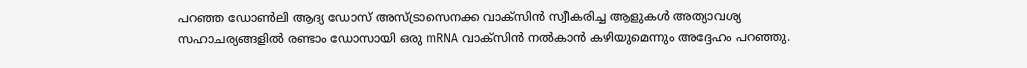പറഞ്ഞ ഡോണ്‍ലി ആദ്യ ഡോസ് അസ്ട്രാസെനക്ക വാക്‌സിന്‍ സ്വീകരിച്ച ആളുകള്‍ അത്യാവശ്യ സഹാചര്യങ്ങളില്‍ രണ്ടാം ഡോസായി ഒരു mRNA വാക്‌സിന്‍ നല്‍കാന്‍ കഴിയുമെന്നും അദ്ദേഹം പറഞ്ഞു.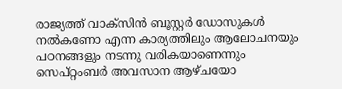രാജ്യത്ത് വാക്‌സിന്‍ ബൂസ്റ്റര്‍ ഡോസുകള്‍ നല്‍കണോ എന്ന കാര്യത്തിലും ആലോചനയും പഠനങ്ങളും നടന്നു വരികയാണെന്നും സെപ്റ്റംബര്‍ അവസാന ആഴ്ചയോ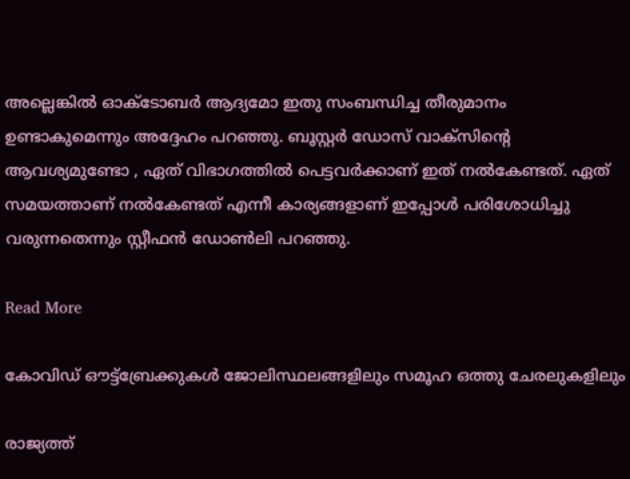അല്ലെങ്കില്‍ ഓക്ടോബര്‍ ആദ്യമോ ഇതു സംബന്ധിച്ച തീരുമാനം ഉണ്ടാകുമെന്നും അദ്ദേഹം പറഞ്ഞു. ബൂസ്റ്റര്‍ ഡോസ് വാക്‌സിന്റെ ആവശ്യമുണ്ടോ , ഏത് വിഭാഗത്തില്‍ പെട്ടവര്‍ക്കാണ് ഇത് നല്‍കേണ്ടത്. ഏത് സമയത്താണ് നല്‍കേണ്ടത് എന്നീ കാര്യങ്ങളാണ് ഇപ്പോള്‍ പരിശോധിച്ചു വരുന്നതെന്നും സ്റ്റീഫന്‍ ഡോണ്‍ലി പറഞ്ഞു.

Read More

കോവിഡ് ഔട്ട്‌ബ്രേക്കുകള്‍ ജോലിസ്ഥലങ്ങളിലും സമൂഹ ഒത്തു ചേരലുകളിലും

രാജ്യത്ത്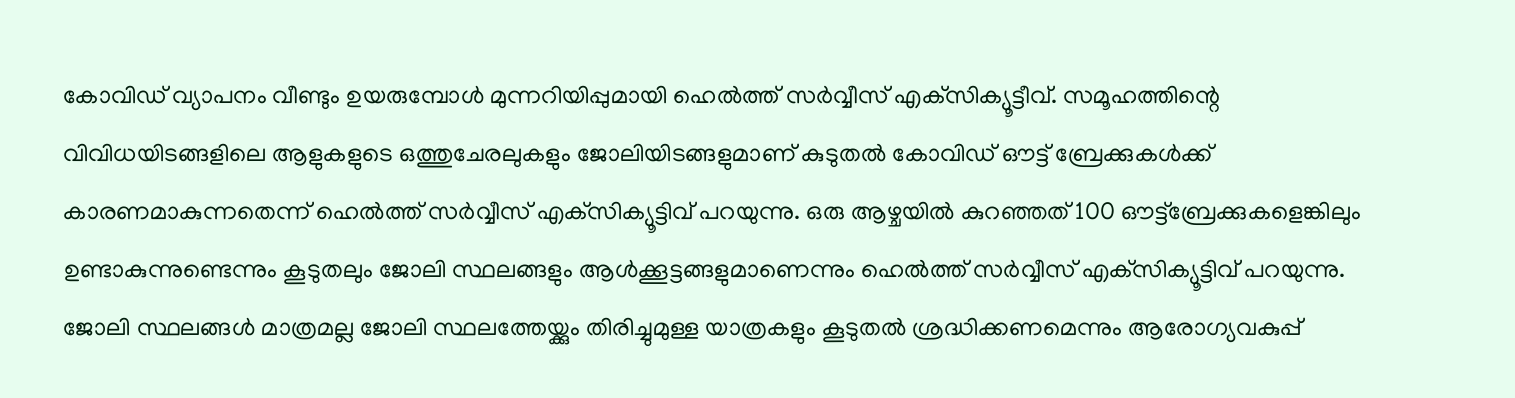കോവിഡ് വ്യാപനം വീണ്ടും ഉയരുമ്പോള്‍ മുന്നറിയിപ്പുമായി ഹെല്‍ത്ത് സര്‍വ്വീസ് എക്‌സിക്യൂട്ടീവ്. സമൂഹത്തിന്റെ വിവിധയിടങ്ങളിലെ ആളുകളുടെ ഒത്തുചേരലുകളും ജോലിയിടങ്ങളുമാണ് കുടുതല്‍ കോവിഡ് ഔട്ട് ബ്രേക്കുകള്‍ക്ക് കാരണമാകുന്നതെന്ന് ഹെല്‍ത്ത് സര്‍വ്വീസ് എക്‌സിക്യൂട്ടിവ് പറയുന്നു. ഒരു ആഴ്ചയില്‍ കുറഞ്ഞത് 100 ഔട്ട്‌ബ്രേക്കുകളെങ്കിലും ഉണ്ടാകുന്നുണ്ടെന്നും കൂടുതലും ജോലി സ്ഥലങ്ങളും ആള്‍ക്കൂട്ടങ്ങളുമാണെന്നും ഹെല്‍ത്ത് സര്‍വ്വീസ് എക്‌സിക്യൂട്ടിവ് പറയുന്നു. ജോലി സ്ഥലങ്ങള്‍ മാത്രമല്ല ജോലി സ്ഥലത്തേയ്ക്കും തിരിച്ചുമുള്ള യാത്രകളും കൂടുതല്‍ ശ്രദ്ധിക്കണമെന്നും ആരോഗ്യവകുപ്പ്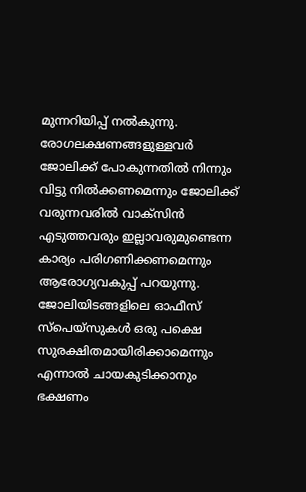മുന്നറിയിപ്പ് നല്‍കുന്നു. രോഗലക്ഷണങ്ങളുള്ളവര്‍ ജോലിക്ക് പോകുന്നതില്‍ നിന്നും വിട്ടു നില്‍ക്കണമെന്നും ജോലിക്ക് വരുന്നവരില്‍ വാക്‌സിന്‍ എടുത്തവരും ഇല്ലാവരുമുണ്ടെന്ന കാര്യം പരിഗണിക്കണമെന്നും ആരോഗ്യവകുപ്പ് പറയുന്നു. ജോലിയിടങ്ങളിലെ ഓഫീസ് സ്‌പെയ്‌സുകള്‍ ഒരു പക്ഷെ സുരക്ഷിതമായിരിക്കാമെന്നും എന്നാല്‍ ചായകുടിക്കാനും ഭക്ഷണം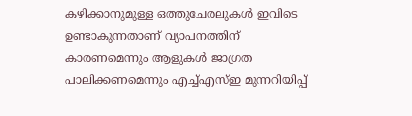കഴിക്കാനുമുള്ള ഒത്തുചേരലുകള്‍ ഇവിടെ ഉണ്ടാകുന്നതാണ് വ്യാപനത്തിന് കാരണമെന്നും ആളുകള്‍ ജാഗ്രത പാലിക്കണമെന്നും എച്ച്എസ്ഇ മുന്നറിയിപ്പ്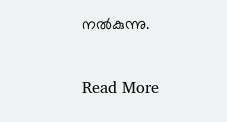നല്‍കുന്നു.

Read More